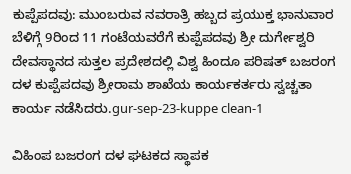ಕುಪ್ಪೆಪದವು: ಮುಂಬರುವ ನವರಾತ್ರಿ ಹಬ್ಬದ ಪ್ರಯುಕ್ತ ಭಾನುವಾರ ಬೆಳಿಗ್ಗೆ 9ರಿಂದ 11 ಗಂಟೆಯವರೆಗೆ ಕುಪ್ಪೆಪದವು ಶ್ರೀ ದುರ್ಗೇಶ್ವರಿ ದೇವಸ್ಥಾನದ ಸುತ್ತಲ ಪ್ರದೇಶದಲ್ಲಿ ವಿಶ್ವ ಹಿಂದೂ ಪರಿಷತ್ ಬಜರಂಗ ದಳ ಕುಪ್ಪೆಪದವು ಶ್ರೀರಾಮ ಶಾಖೆಯ ಕಾರ್ಯಕರ್ತರು ಸ್ವಚ್ಚತಾ ಕಾರ್ಯ ನಡೆಸಿದರು.gur-sep-23-kuppe clean-1

ವಿಹಿಂಪ ಬಜರಂಗ ದಳ ಘಟಕದ ಸ್ಥಾಪಕ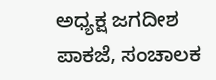ಅಧ್ಯಕ್ಷ ಜಗದೀಶ ಪಾಕಜೆ, ಸಂಚಾಲಕ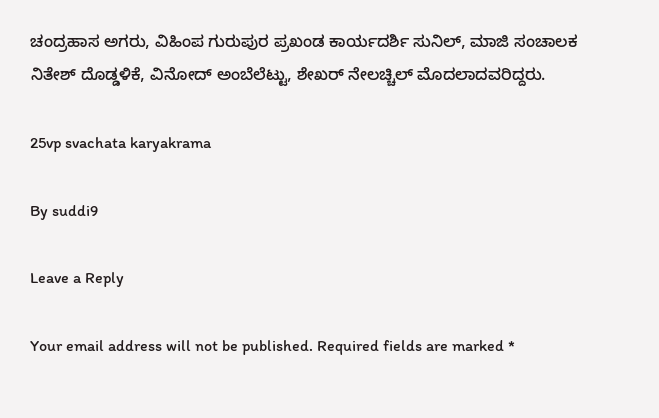ಚಂದ್ರಹಾಸ ಅಗರು, ವಿಹಿಂಪ ಗುರುಪುರ ಪ್ರಖಂಡ ಕಾರ್ಯದರ್ಶಿ ಸುನಿಲ್, ಮಾಜಿ ಸಂಚಾಲಕ ನಿತೇಶ್ ದೊಡ್ಡಳಿಕೆ, ವಿನೋದ್ ಅಂಬೆಲೆಟ್ಟು, ಶೇಖರ್ ನೇಲಚ್ಚಿಲ್ ಮೊದಲಾದವರಿದ್ದರು.

25vp svachata karyakrama

By suddi9

Leave a Reply

Your email address will not be published. Required fields are marked *